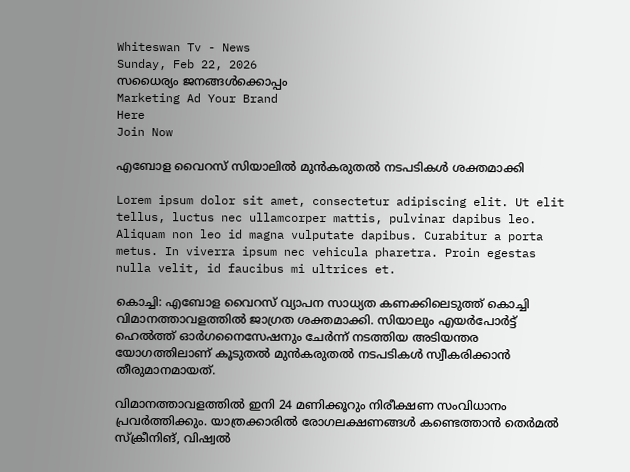Whiteswan Tv - News
Sunday, Feb 22, 2026
സധൈര്യം ജനങ്ങൾക്കൊപ്പം
Marketing Ad Your Brand
Here
Join Now

എബോള വൈറസ് സിയാലിൽ മുൻകരുതൽ നടപടികൾ ശക്തമാക്കി

Lorem ipsum dolor sit amet, consectetur adipiscing elit. Ut elit tellus, luctus nec ullamcorper mattis, pulvinar dapibus leo. Aliquam non leo id magna vulputate dapibus. Curabitur a porta metus. In viverra ipsum nec vehicula pharetra. Proin egestas nulla velit, id faucibus mi ultrices et.

കൊച്ചി: എബോള വൈറസ് വ്യാപന സാധ്യത കണക്കിലെടുത്ത് കൊച്ചി വിമാനത്താവളത്തിൽ ജാഗ്രത ശക്തമാക്കി. സിയാലും എയർപോർട്ട് ഹെൽത്ത് ഓർഗനൈസേഷനും ചേർന്ന് നടത്തിയ അടിയന്തര യോഗത്തിലാണ് കൂടുതൽ മുൻകരുതൽ നടപടികൾ സ്വീകരിക്കാൻ തീരുമാനമായത്.

വിമാനത്താവളത്തിൽ ഇനി 24 മണിക്കൂറും നിരീക്ഷണ സംവിധാനം പ്രവർത്തിക്കും. യാത്രക്കാരിൽ രോഗലക്ഷണങ്ങൾ കണ്ടെത്താൻ തെർമൽ സ്‌ക്രീനിങ്, വിഷ്വൽ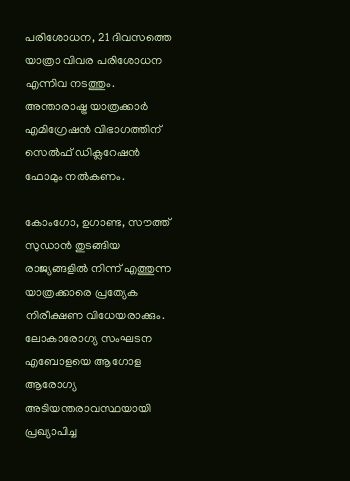പരിശോധന, 21 ദിവസത്തെ യാത്രാ വിവര പരിശോധന എന്നിവ നടത്തും. അന്താരാഷ്ട്ര യാത്രക്കാർ എമിഗ്രേഷൻ വിഭാഗത്തിന് സെൽഫ് ഡിക്ലറേഷൻ ഫോമും നൽകണം.

കോംഗോ, ഉഗാണ്ട, സൗത്ത് സുഡാൻ തുടങ്ങിയ രാജ്യങ്ങളിൽ നിന്ന് എത്തുന്ന യാത്രക്കാരെ പ്രത്യേക നിരീക്ഷണ വിധേയരാക്കും. ലോകാരോഗ്യ സംഘടന എബോളയെ ആഗോള ആരോഗ്യ അടിയന്തരാവസ്ഥയായി പ്രഖ്യാപിച്ച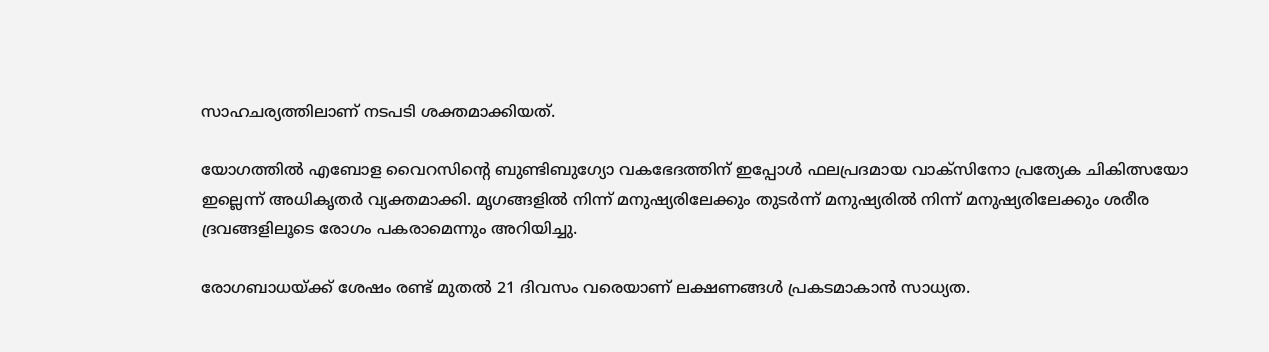സാഹചര്യത്തിലാണ് നടപടി ശക്തമാക്കിയത്.

യോഗത്തിൽ എബോള വൈറസിന്റെ ബുണ്ടിബുഗ്യോ വകഭേദത്തിന് ഇപ്പോൾ ഫലപ്രദമായ വാക്‌സിനോ പ്രത്യേക ചികിത്സയോ ഇല്ലെന്ന് അധികൃതർ വ്യക്തമാക്കി. മൃഗങ്ങളിൽ നിന്ന് മനുഷ്യരിലേക്കും തുടർന്ന് മനുഷ്യരിൽ നിന്ന് മനുഷ്യരിലേക്കും ശരീര ദ്രവങ്ങളിലൂടെ രോഗം പകരാമെന്നും അറിയിച്ചു.

രോഗബാധയ്ക്ക് ശേഷം രണ്ട് മുതൽ 21 ദിവസം വരെയാണ് ലക്ഷണങ്ങൾ പ്രകടമാകാൻ സാധ്യത.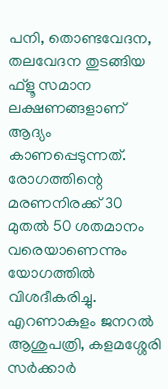പനി, തൊണ്ടവേദന, തലവേദന തുടങ്ങിയ ഫ്ളൂ സമാന ലക്ഷണങ്ങളാണ് ആദ്യം കാണപ്പെടുന്നത്. രോഗത്തിന്റെ മരണനിരക്ക് 30 മുതൽ 50 ശതമാനം വരെയാണെന്നും യോഗത്തിൽ വിശദീകരിച്ചു. എറണാകുളം ജനറൽ ആശുപത്രി, കളമശ്ശേരി സർക്കാർ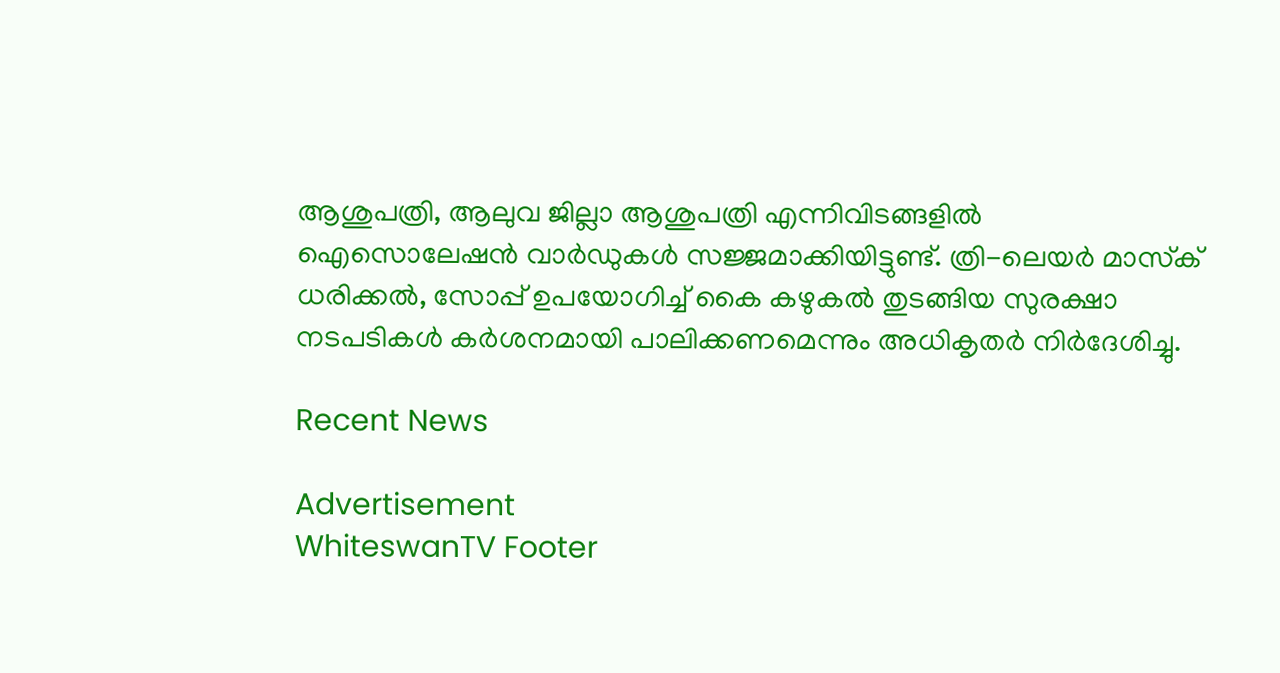ആശുപത്രി, ആലുവ ജില്ലാ ആശുപത്രി എന്നിവിടങ്ങളിൽ ഐസൊലേഷൻ വാർഡുകൾ സജ്ജമാക്കിയിട്ടുണ്ട്. ത്രി-ലെയർ മാസ്‌ക് ധരിക്കൽ, സോപ്പ് ഉപയോഗിച്ച് കൈ കഴുകൽ തുടങ്ങിയ സുരക്ഷാ നടപടികൾ കർശനമായി പാലിക്കണമെന്നും അധികൃതർ നിർദേശിച്ചു.

Recent News

Advertisement
WhiteswanTV Footer